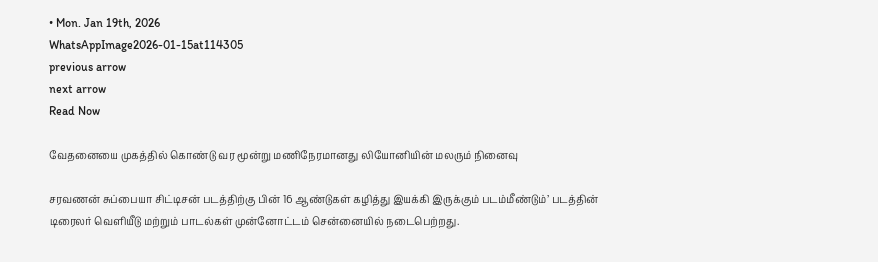• Mon. Jan 19th, 2026
WhatsAppImage2026-01-15at114305
previous arrow
next arrow
Read Now

வேதனையை முகத்தில் கொண்டு வர மூன்று மணிநேரமானது லியோனியின் மலரும் நினைவு

சரவணன் சுப்பையா சிட்டிசன் படத்திற்கு பின் 16 ஆண்டுகள் கழித்து இயக்கி இருக்கும் படம்மீண்டும்’ படத்தின் டிரைலர் வெளியீடு மற்றும் பாடல்கள் முன்னோட்டம் சென்னையில் நடைபெற்றது.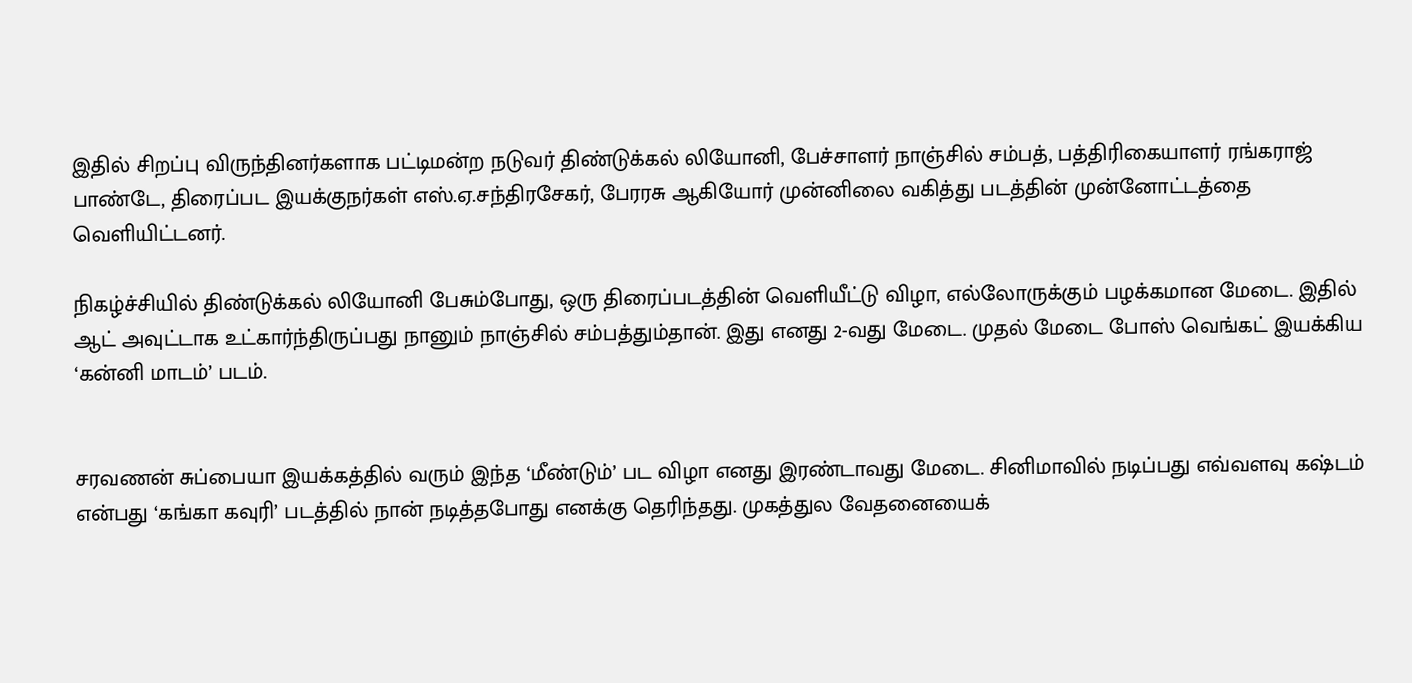இதில் சிறப்பு விருந்தினர்களாக பட்டிமன்ற நடுவர் திண்டுக்கல் லியோனி, பேச்சாளர் நாஞ்சில் சம்பத், பத்திரிகையாளர் ரங்கராஜ் பாண்டே, திரைப்பட இயக்குநர்கள் எஸ்.ஏ.சந்திரசேகர், பேரரசு ஆகியோர் முன்னிலை வகித்து படத்தின் முன்னோட்டத்தை வெளியிட்டனர்.

நிகழ்ச்சியில் திண்டுக்கல் லியோனி பேசும்போது, ஒரு திரைப்படத்தின் வெளியீட்டு விழா, எல்லோருக்கும் பழக்கமான மேடை. இதில் ஆட் அவுட்டாக உட்கார்ந்திருப்பது நானும் நாஞ்சில் சம்பத்தும்தான். இது எனது 2-வது மேடை. முதல் மேடை போஸ் வெங்கட் இயக்கிய ‘கன்னி மாடம்’ படம்.


சரவணன் சுப்பையா இயக்கத்தில் வரும் இந்த ‘மீண்டும்’ பட விழா எனது இரண்டாவது மேடை. சினிமாவில் நடிப்பது எவ்வளவு கஷ்டம் என்பது ‘கங்கா கவுரி’ படத்தில் நான் நடித்தபோது எனக்கு தெரிந்தது. முகத்துல வேதனையைக்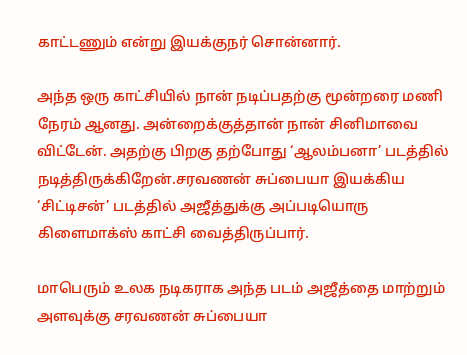காட்டணும் என்று இயக்குநர் சொன்னார்.

அந்த ஒரு காட்சியில் நான் நடிப்பதற்கு மூன்றரை மணி நேரம் ஆனது. அன்றைக்குத்தான் நான் சினிமாவை விட்டேன். அதற்கு பிறகு தற்போது ‘ஆலம்பனா’ படத்தில் நடித்திருக்கிறேன்.சரவணன் சுப்பையா இயக்கிய ‘சிட்டிசன்’ படத்தில் அஜீத்துக்கு அப்படியொரு கிளைமாக்ஸ் காட்சி வைத்திருப்பார்.

மாபெரும் உலக நடிகராக அந்த படம் அஜீத்தை மாற்றும் அளவுக்கு சரவணன் சுப்பையா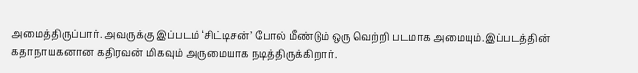அமைத்திருப்பார். அவருக்கு இப்படம் ‘சிட்டிசன்’ போல் மீண்டும் ஒரு வெற்றி படமாக அமையும்.இப்படத்தின் கதாநாயகனான கதிரவன் மிகவும் அருமையாக நடித்திருக்கிறார்.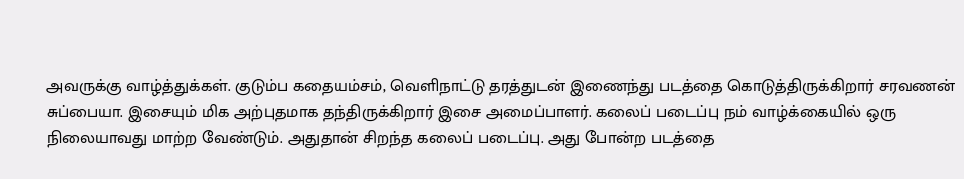அவருக்கு வாழ்த்துக்கள். குடும்ப கதையம்சம், வெளிநாட்டு தரத்துடன் இணைந்து படத்தை கொடுத்திருக்கிறார் சரவணன் சுப்பையா. இசையும் மிக அற்புதமாக தந்திருக்கிறார் இசை அமைப்பாளர். கலைப் படைப்பு நம் வாழ்க்கையில் ஒரு நிலையாவது மாற்ற வேண்டும். அதுதான் சிறந்த கலைப் படைப்பு. அது போன்ற படத்தை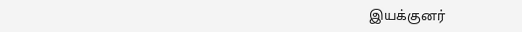இயக்குனர்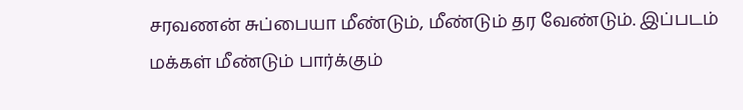சரவணன் சுப்பையா மீண்டும், மீண்டும் தர வேண்டும். இப்படம் மக்கள் மீண்டும் பார்க்கும்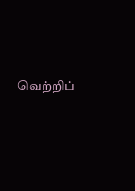வெற்றிப்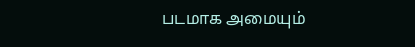படமாக அமையும்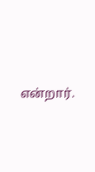என்றார்.